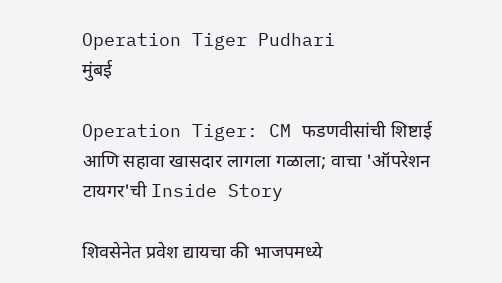Operation Tiger Pudhari
मुंबई

Operation Tiger: CM फडणवीसांची शिष्टाई आणि सहावा खासदार लागला गळाला; वाचा 'ऑपरेशन टायगर'ची Inside Story

शिवसेनेत प्रवेश द्यायचा की भाजपमध्ये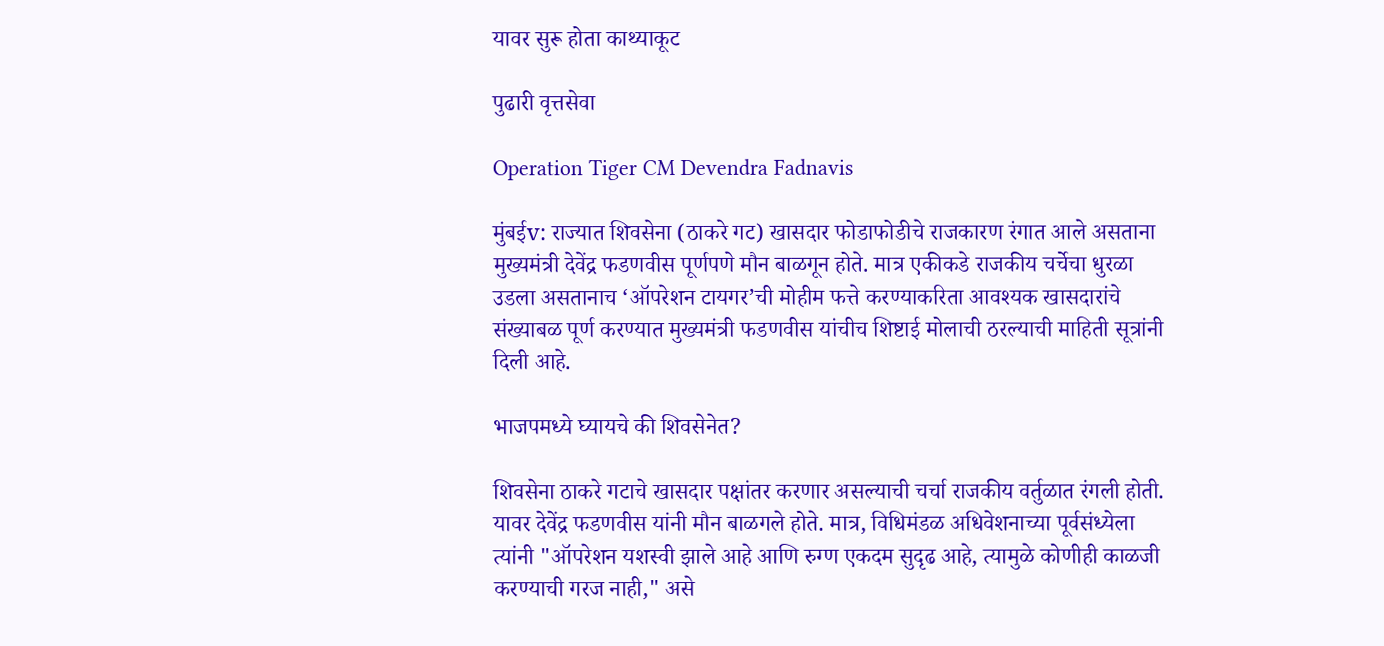यावर सुरू होता काथ्याकूट

पुढारी वृत्तसेवा

Operation Tiger CM Devendra Fadnavis

मुंबईv: राज्यात शिवसेना (ठाकरे गट) खासदार फोडाफोडीचे राजकारण रंगात आले असताना मुख्यमंत्री देवेंद्र फडणवीस पूर्णपणे मौन बाळगून होते. मात्र एकीकडे राजकीय चर्चेचा धुरळा उडला असतानाच ‘ऑपरेशन टायगर’ची मोहीम फत्ते करण्याकरिता आवश्यक खासदारांचे संख्याबळ पूर्ण करण्यात मुख्यमंत्री फडणवीस यांचीच शिष्टाई मोलाची ठरल्याची माहिती सूत्रांनी दिली आहे.

भाजपमध्ये घ्यायचे की शिवसेनेत?

शिवसेना ठाकरे गटाचे खासदार पक्षांतर करणार असल्याची चर्चा राजकीय वर्तुळात रंगली होती. यावर देवेंद्र फडणवीस यांनी मौन बाळगले होते. मात्र, विधिमंडळ अधिवेशनाच्या पूर्वसंध्येला त्यांनी "ऑपरेशन यशस्वी झाले आहे आणि रुग्ण एकदम सुदृढ आहे, त्यामुळे कोणीही काळजी करण्याची गरज नाही," असे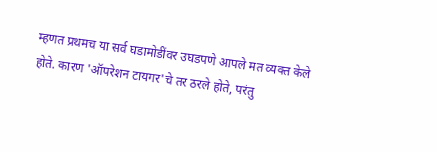म्हणत प्रथमच या सर्व घडामोडींवर उघडपणे आपले मत व्यक्त केले होते. कारण 'ऑपरेशन टायगर'चे तर ठरले होते, परंतु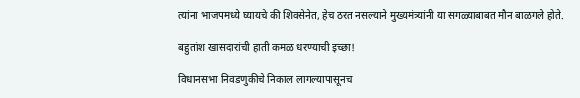त्यांना भाजपमध्ये घ्यायचे की शिवसेनेत, हेच ठरत नसल्याने मुख्यमंत्र्यांनी या सगळ्याबाबत मौन बाळगले होते.

बहुतांश खासदारांची हाती कमळ धरण्याची इच्छा!

विधानसभा निवडणुकीचे निकाल लागल्यापासूनच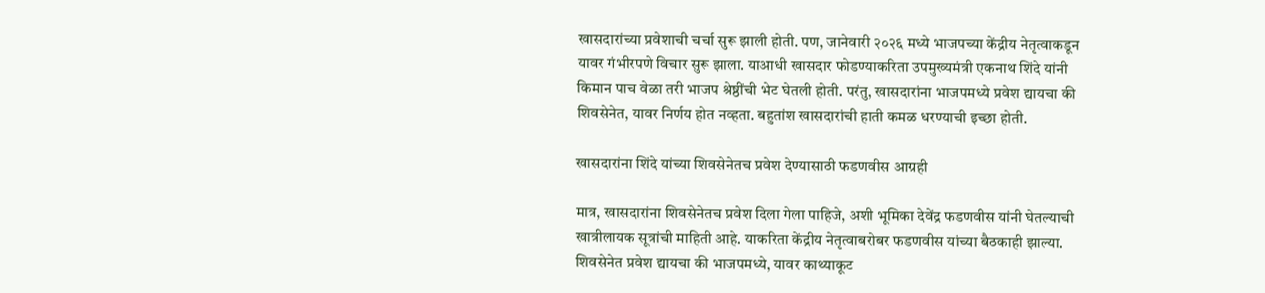खासदारांच्या प्रवेशाची चर्चा सुरू झाली होती. पण, जानेवारी २०२६ मध्ये भाजपच्या केंद्रीय नेतृत्वाकडून यावर गंभीरपणे विचार सुरू झाला. याआधी खासदार फोडण्याकरिता उपमुख्यमंत्री एकनाथ शिंदे यांनी किमान पाच वेळा तरी भाजप श्रेष्ठींची भेट घेतली होती. परंतु, खासदारांना भाजपमध्ये प्रवेश द्यायचा की शिवसेनेत, यावर निर्णय होत नव्हता. बहुतांश खासदारांची हाती कमळ धरण्याची इच्छा होती.

खासदारांना शिंदे यांच्या शिवसेनेतच प्रवेश देण्यासाठी फडणवीस आग्रही

मात्र, खासदारांना शिवसेनेतच प्रवेश दिला गेला पाहिजे, अशी भूमिका देवेंद्र फडणवीस यांनी घेतल्याची खात्रीलायक सूत्रांची माहिती आहे. याकरिता केंद्रीय नेतृत्वाबरोबर फडणवीस यांच्या बैठकाही झाल्या. शिवसेनेत प्रवेश द्यायचा की भाजपमध्ये, यावर काथ्याकूट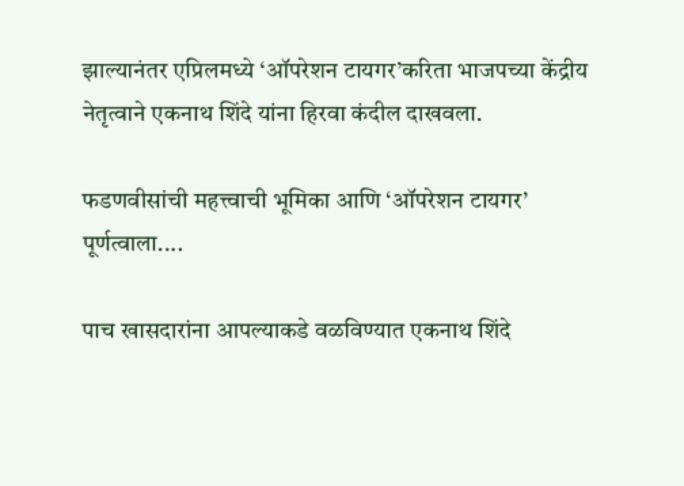झाल्यानंतर एप्रिलमध्ये ‘ऑपरेशन टायगर’करिता भाजपच्या केंद्रीय नेतृत्वाने एकनाथ शिंदे यांना हिरवा कंदील दाखवला.

फडणवीसांची महत्त्वाची भूमिका आणि ‘ऑपरेशन टायगर’ पूर्णत्वाला....

पाच खासदारांना आपल्याकडे वळविण्यात एकनाथ शिंदे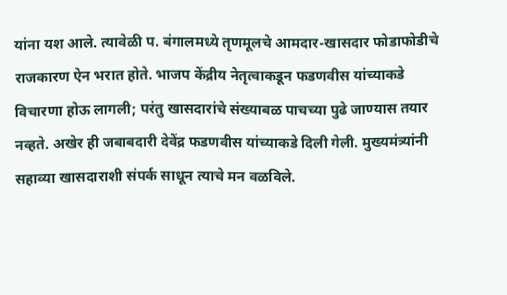यांना यश आले. त्यावेळी प. बंगालमध्ये तृणमूलचे आमदार-खासदार फोडाफोडीचे राजकारण ऐन भरात होते. भाजप केंद्रीय नेतृत्वाकडून फडणवीस यांच्याकडे विचारणा होऊ लागली; परंतु खासदारांचे संख्याबळ पाचच्या पुढे जाण्यास तयार नव्हते. अखेर ही जबाबदारी देवेंद्र फडणवीस यांच्याकडे दिली गेली. मुख्यमंत्र्यांनी सहाव्या खासदाराशी संपर्क साधून त्याचे मन वळविले.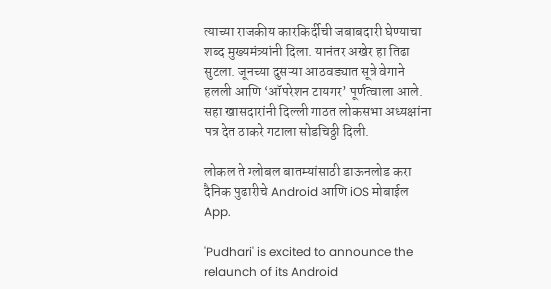त्याच्या राजकीय कारकिर्दीची जबाबदारी घेण्याचा शब्द मुख्यमंत्र्यांनी दिला. यानंतर अखेर हा तिढा सुटला. जूनच्या दुसऱ्या आठवड्यात सूत्रे वेगाने हलली आणि ‘ऑपरेशन टायगर’ पूर्णत्वाला आले. सहा खासदारांनी दिल्ली गाठत लोकसभा अध्यक्षांना पत्र देत ठाकरे गटाला सोडचिठ्ठी दिली.

लोकल ते ग्लोबल बातम्यांसाठी डाऊनलोड करा दैनिक पुढारीचे Android आणि iOS मोबाईल App.

'Pudhari' is excited to announce the relaunch of its Android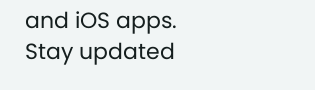and iOS apps. Stay updated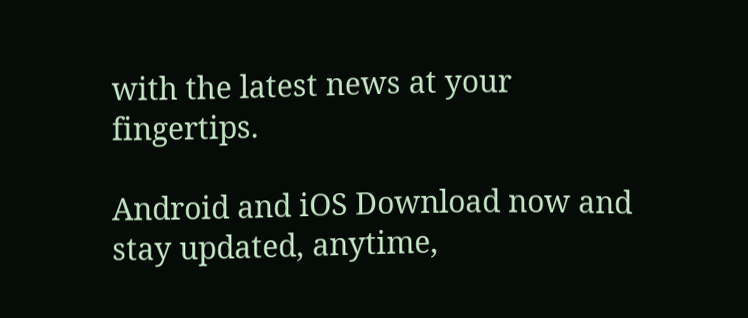with the latest news at your fingertips.

Android and iOS Download now and stay updated, anytime,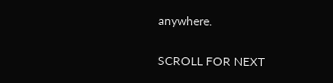anywhere.

SCROLL FOR NEXT